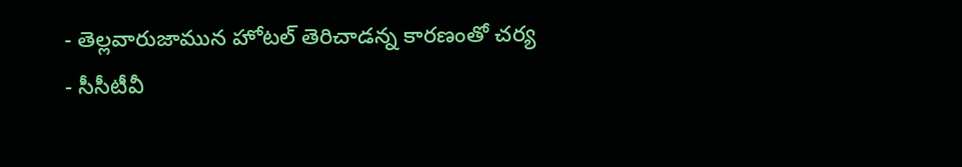- తెల్లవారుజామున హోటల్ తెరిచాడన్న కారణంతో చర్య
- సీసీటీవీ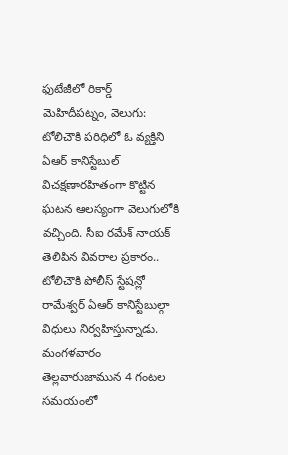ఫుటేజీలో రికార్డ్
మెహిదీపట్నం, వెలుగు: టోలిచౌకి పరిధిలో ఓ వ్యక్తిని ఏఆర్ కానిస్టేబుల్ విచక్షణారహితంగా కొట్టిన ఘటన ఆలస్యంగా వెలుగులోకి వచ్చింది. సీఐ రమేశ్ నాయక్ తెలిపిన వివరాల ప్రకారం.. టోలిచౌకి పోలీస్ స్టేషన్లో రామేశ్వర్ ఏఆర్ కానిస్టేబుల్గా విధులు నిర్వహిస్తున్నాడు. మంగళవారం తెల్లవారుజామున 4 గంటల సమయంలో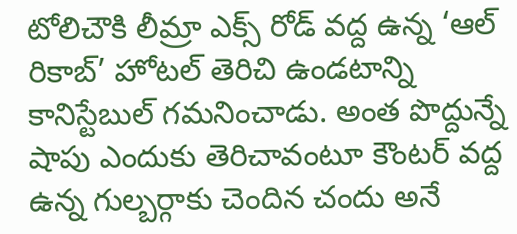టోలిచౌకి లీమ్రా ఎక్స్ రోడ్ వద్ద ఉన్న ‘ఆల్ రికాబ్’ హోటల్ తెరిచి ఉండటాన్ని కానిస్టేబుల్ గమనించాడు. అంత పొద్దున్నే షాపు ఎందుకు తెరిచావంటూ కౌంటర్ వద్ద ఉన్న గుల్బర్గాకు చెందిన చందు అనే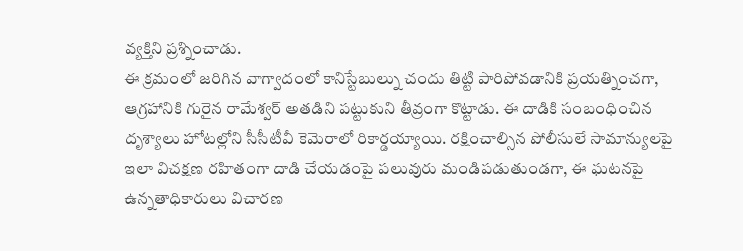వ్యక్తిని ప్రశ్నించాడు.
ఈ క్రమంలో జరిగిన వాగ్వాదంలో కానిస్టేబుల్ను చందు తిట్టి పారిపోవడానికి ప్రయత్నించగా, ఆగ్రహానికి గురైన రామేశ్వర్ అతడిని పట్టుకుని తీవ్రంగా కొట్టాడు. ఈ దాడికి సంబంధించిన దృశ్యాలు హోటల్లోని సీసీటీవీ కెమెరాలో రికార్డయ్యాయి. రక్షించాల్సిన పోలీసులే సామాన్యులపై ఇలా విచక్షణ రహితంగా దాడి చేయడంపై పలువురు మండిపడుతుండగా, ఈ ఘటనపై ఉన్నతాధికారులు విచారణ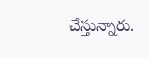చేస్తున్నారు.